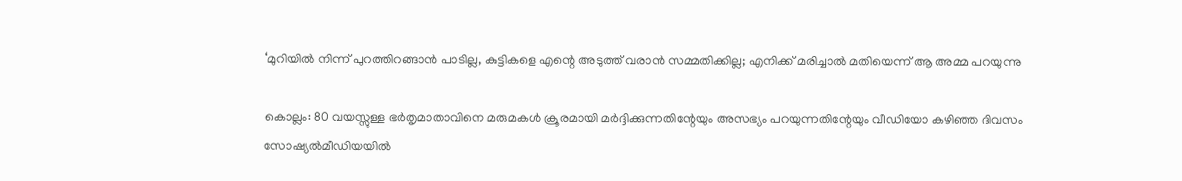‘മുറിയില്‍ നിന്ന് പുറത്തിറങ്ങാന്‍ പാടില്ല, കുട്ടികളെ എന്റെ അടുത്ത് വരാന്‍ സമ്മതിക്കില്ല; എനിക്ക് മരിച്ചാല്‍ മതിയെന്ന് ആ അമ്മ പറയുന്നു

കൊല്ലം: 80 വയസ്സുള്ള ഭര്‍തൃമാതാവിനെ മരുമകള്‍ ക്രൂരമായി മര്‍ദ്ദിക്കുന്നതിന്റേയും അസഭ്യം പറയുന്നതിന്റേയും വീഡിയോ കഴിഞ്ഞ ദിവസം സോഷ്യല്‍മീഡിയയില്‍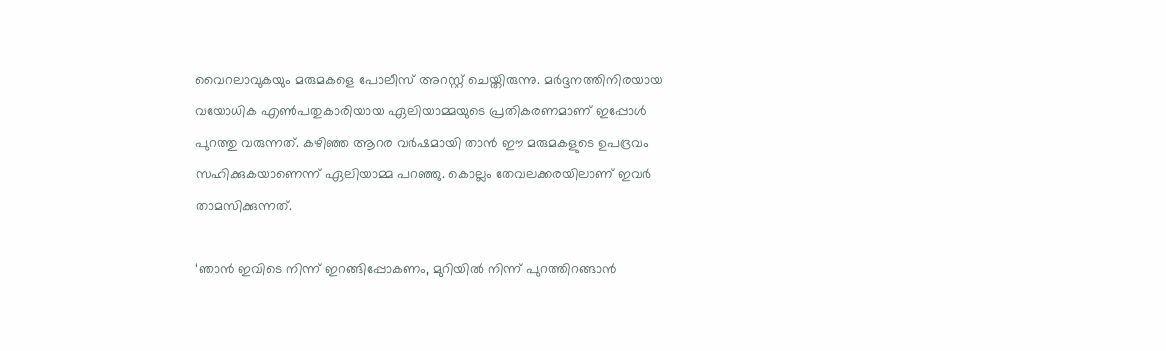വൈറലാവുകയും മരുമകളെ പോലീസ് അറസ്റ്റ് ചെയ്തിരുന്നു. മര്‍ദ്ദനത്തിനിരയായ വയോധിക എണ്‍പതുകാരിയായ ഏലിയാമ്മയുടെ പ്രതികരണമാണ് ഇപ്പോള്‍ പുറത്തു വരുന്നത്. കഴിഞ്ഞ ആറര വര്‍ഷമായി താന്‍ ഈ മരുമകളുടെ ഉപദ്രവം സഹിക്കുകയാണെന്ന് ഏലിയാമ്മ പറഞ്ഞു. കൊല്ലം തേവലക്കരയിലാണ് ഇവര്‍ താമസിക്കുന്നത്.

‘ഞാന്‍ ഇവിടെ നിന്ന് ഇറങ്ങിപ്പോകണം, മുറിയില്‍ നിന്ന് പുറത്തിറങ്ങാന്‍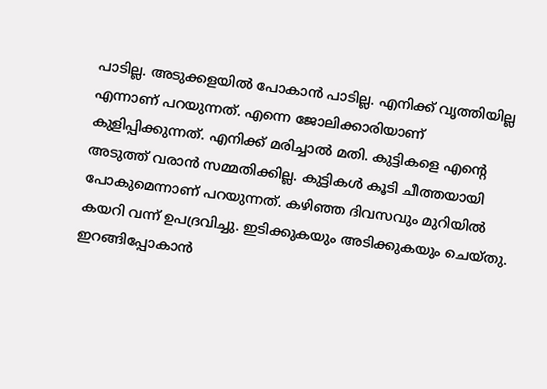പാടില്ല. അടുക്കളയില്‍ പോകാന്‍ പാടില്ല. എനിക്ക് വൃത്തിയില്ല എന്നാണ് പറയുന്നത്. എന്നെ ജോലിക്കാരിയാണ് കുളിപ്പിക്കുന്നത്. എനിക്ക് മരിച്ചാല്‍ മതി. കുട്ടികളെ എന്റെ അടുത്ത് വരാന്‍ സമ്മതിക്കില്ല. കുട്ടികള്‍ കൂടി ചീത്തയായി പോകുമെന്നാണ് പറയുന്നത്. കഴിഞ്ഞ ദിവസവും മുറിയില്‍ കയറി വന്ന് ഉപദ്രവിച്ചു. ഇടിക്കുകയും അടിക്കുകയും ചെയ്തു. ഇറങ്ങിപ്പോകാന്‍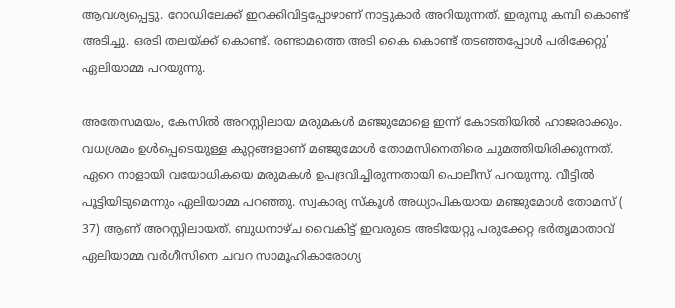ആവശ്യപ്പെട്ടു. റോഡിലേക്ക് ഇറക്കിവിട്ടപ്പോഴാണ് നാട്ടുകാര്‍ അറിയുന്നത്. ഇരുമ്പു കമ്പി കൊണ്ട് അടിച്ചു. ഒരടി തലയ്ക്ക് കൊണ്ട്. രണ്ടാമത്തെ അടി കൈ കൊണ്ട് തടഞ്ഞപ്പോള്‍ പരിക്കേറ്റു’ ഏലിയാമ്മ പറയുന്നു.

അതേസമയം, കേസില്‍ അറസ്റ്റിലായ മരുമകള്‍ മഞ്ജുമോളെ ഇന്ന് കോടതിയില്‍ ഹാജരാക്കും. വധശ്രമം ഉള്‍പ്പെടെയുള്ള കുറ്റങ്ങളാണ് മഞ്ജുമോള്‍ തോമസിനെതിരെ ചുമത്തിയിരിക്കുന്നത്. ഏറെ നാളായി വയോധികയെ മരുമകള്‍ ഉപദ്രവിച്ചിരുന്നതായി പൊലീസ് പറയുന്നു. വീട്ടില്‍ പൂട്ടിയിടുമെന്നും ഏലിയാമ്മ പറഞ്ഞു. സ്വകാര്യ സ്‌കൂള്‍ അധ്യാപികയായ മഞ്ജുമോള്‍ തോമസ് ( 37) ആണ് അറസ്റ്റിലായത്. ബുധനാഴ്ച വൈകിട്ട് ഇവരുടെ അടിയേറ്റു പരുക്കേറ്റ ഭര്‍തൃമാതാവ് ഏലിയാമ്മ വര്‍ഗീസിനെ ചവറ സാമൂഹികാരോഗ്യ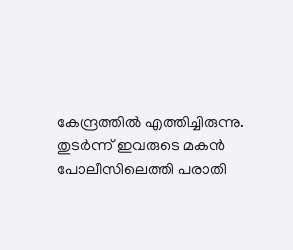കേന്ദ്രത്തില്‍ എത്തിച്ചിരുന്നു. തുടര്‍ന്ന് ഇവരുടെ മകന്‍ പോലീസിലെത്തി പരാതി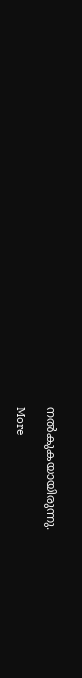നല്‍കുകയായിരുന്നു.

More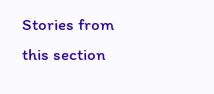Stories from this section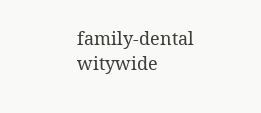family-dental
witywide